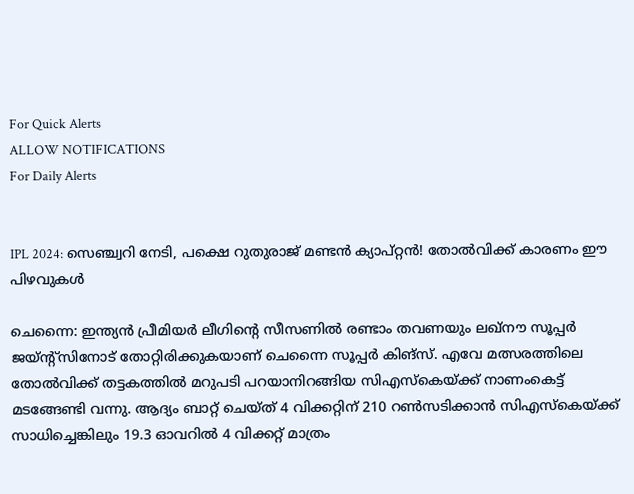For Quick Alerts
ALLOW NOTIFICATIONS
For Daily Alerts


IPL 2024: സെഞ്ച്വറി നേടി, പക്ഷെ റുതുരാജ് മണ്ടന്‍ ക്യാപ്റ്റന്‍! തോല്‍വിക്ക് കാരണം ഈ പിഴവുകള്‍

ചെന്നൈ: ഇന്ത്യന്‍ പ്രീമിയര്‍ ലീഗിന്റെ സീസണില്‍ രണ്ടാം തവണയും ലഖ്‌നൗ സൂപ്പര്‍ ജയ്ന്റ്‌സിനോട് തോറ്റിരിക്കുകയാണ് ചെന്നൈ സൂപ്പര്‍ കിങ്‌സ്. എവേ മത്സരത്തിലെ തോല്‍വിക്ക് തട്ടകത്തില്‍ മറുപടി പറയാനിറങ്ങിയ സിഎസ്‌കെയ്ക്ക് നാണംകെട്ട് മടങ്ങേണ്ടി വന്നു. ആദ്യം ബാറ്റ് ചെയ്ത് 4 വിക്കറ്റിന് 210 റണ്‍സടിക്കാന്‍ സിഎസ്‌കെയ്ക്ക് സാധിച്ചെങ്കിലും 19.3 ഓവറില്‍ 4 വിക്കറ്റ് മാത്രം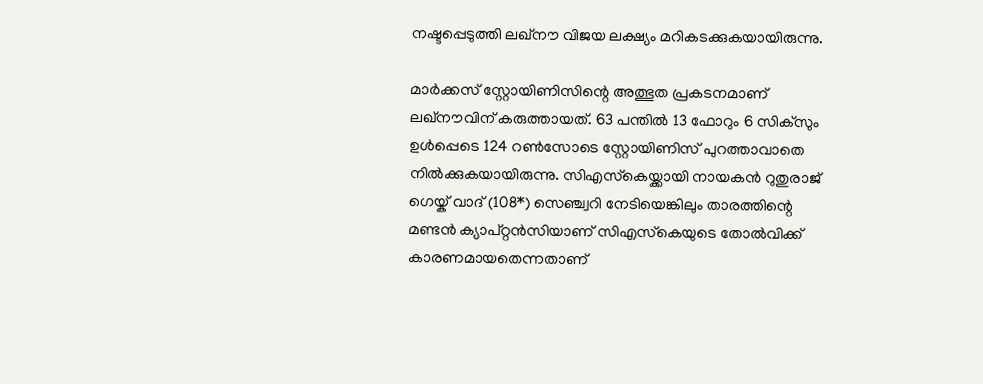നഷ്ടപ്പെടുത്തി ലഖ്‌നൗ വിജയ ലക്ഷ്യം മറികടക്കുകയായിരുന്നു.

മാര്‍ക്കസ് സ്റ്റോയിണിസിന്റെ അത്ഭുത പ്രകടനമാണ് ലഖ്‌നൗവിന് കരുത്തായത്. 63 പന്തില്‍ 13 ഫോറും 6 സിക്‌സും ഉള്‍പ്പെടെ 124 റണ്‍സോടെ സ്റ്റോയിണിസ് പുറത്താവാതെ നില്‍ക്കുകയായിരുന്നു. സിഎസ്‌കെയ്ക്കായി നായകന്‍ റുതുരാജ് ഗെയ്ക് വാദ് (108*) സെഞ്ച്വറി നേടിയെങ്കിലും താരത്തിന്റെ മണ്ടന്‍ ക്യാപ്റ്റന്‍സിയാണ് സിഎസ്‌കെയുടെ തോല്‍വിക്ക് കാരണമായതെന്നതാണ്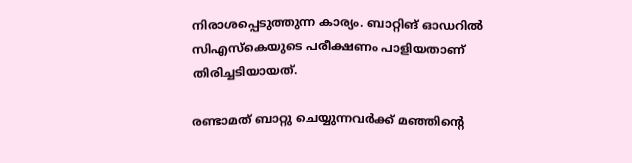നിരാശപ്പെടുത്തുന്ന കാര്യം. ബാറ്റിങ് ഓഡറില്‍ സിഎസ്‌കെയുടെ പരീക്ഷണം പാളിയതാണ് തിരിച്ചടിയായത്.

രണ്ടാമത് ബാറ്റു ചെയ്യുന്നവര്‍ക്ക് മഞ്ഞിന്റെ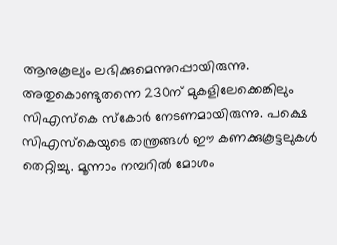ആനുകൂല്യം ലഭിക്കുമെന്നുറപ്പായിരുന്നു. അതുകൊണ്ടുതന്നെ 230ന് മുകളിലേക്കെങ്കിലും സിഎസ്‌കെ സ്‌കോര്‍ നേടണമായിരുന്നു. പക്ഷെ സിഎസ്‌കെയുടെ തന്ത്രങ്ങള്‍ ഈ കണക്കുകൂട്ടലുകള്‍ തെറ്റിച്ചു. മൂന്നാം നമ്പറില്‍ മോശം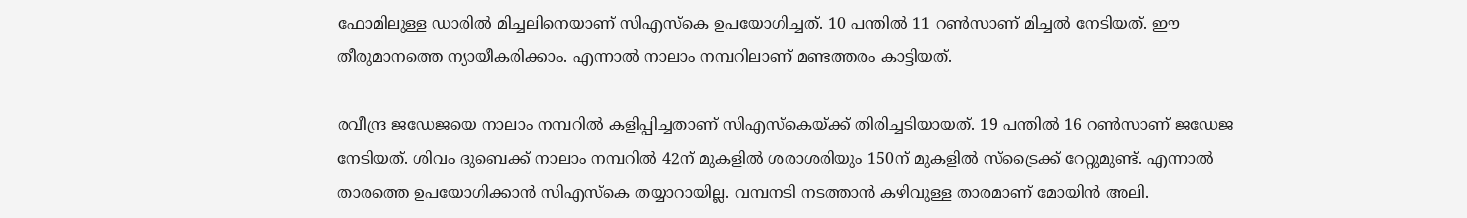ഫോമിലുള്ള ഡാരില്‍ മിച്ചലിനെയാണ് സിഎസ്‌കെ ഉപയോഗിച്ചത്. 10 പന്തില്‍ 11 റണ്‍സാണ് മിച്ചല്‍ നേടിയത്. ഈ തീരുമാനത്തെ ന്യായീകരിക്കാം. എന്നാല്‍ നാലാം നമ്പറിലാണ് മണ്ടത്തരം കാട്ടിയത്.

രവീന്ദ്ര ജഡേജയെ നാലാം നമ്പറില്‍ കളിപ്പിച്ചതാണ് സിഎസ്‌കെയ്ക്ക് തിരിച്ചടിയായത്. 19 പന്തില്‍ 16 റണ്‍സാണ് ജഡേജ നേടിയത്. ശിവം ദുബെക്ക് നാലാം നമ്പറില്‍ 42ന് മുകളില്‍ ശരാശരിയും 150ന് മുകളില്‍ സ്‌ട്രൈക്ക് റേറ്റുമുണ്ട്. എന്നാല്‍ താരത്തെ ഉപയോഗിക്കാന്‍ സിഎസ്‌കെ തയ്യാറായില്ല. വമ്പനടി നടത്താന്‍ കഴിവുള്ള താരമാണ് മോയിന്‍ അലി.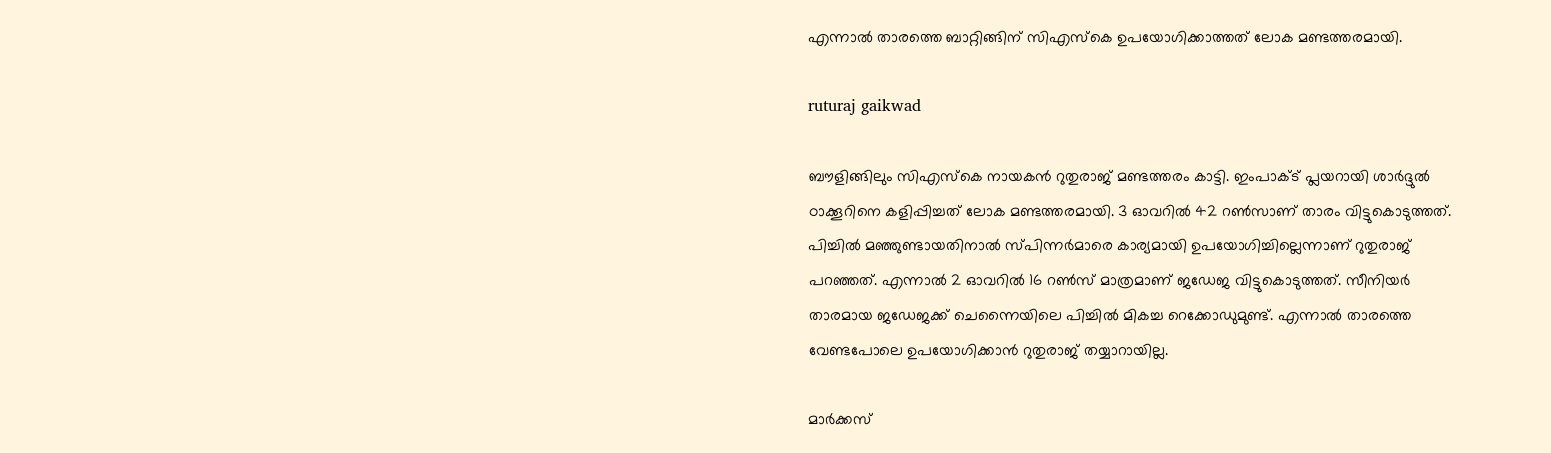എന്നാല്‍ താരത്തെ ബാറ്റിങ്ങിന് സിഎസ്‌കെ ഉപയോഗിക്കാത്തത് ലോക മണ്ടത്തരമായി.

ruturaj gaikwad

ബൗളിങ്ങിലും സിഎസ്‌കെ നായകന്‍ റുതുരാജ് മണ്ടത്തരം കാട്ടി. ഇംപാക്ട് പ്ലയറായി ശാര്‍ദ്ദുല്‍ ഠാക്കൂറിനെ കളിപ്പിച്ചത് ലോക മണ്ടത്തരമായി. 3 ഓവറില്‍ 42 റണ്‍സാണ് താരം വിട്ടുകൊടുത്തത്. പിച്ചില്‍ മഞ്ഞുണ്ടായതിനാല്‍ സ്പിന്നര്‍മാരെ കാര്യമായി ഉപയോഗിച്ചില്ലെന്നാണ് റുതുരാജ് പറഞ്ഞത്. എന്നാല്‍ 2 ഓവറില്‍ 16 റണ്‍സ് മാത്രമാണ് ജഡേജ വിട്ടുകൊടുത്തത്. സീനിയര്‍ താരമായ ജഡേജക്ക് ചെന്നൈയിലെ പിച്ചില്‍ മികച്ച റെക്കോഡുമുണ്ട്. എന്നാല്‍ താരത്തെ വേണ്ടപോലെ ഉപയോഗിക്കാന്‍ റുതുരാജ് തയ്യാറായില്ല.

മാര്‍ക്കസ്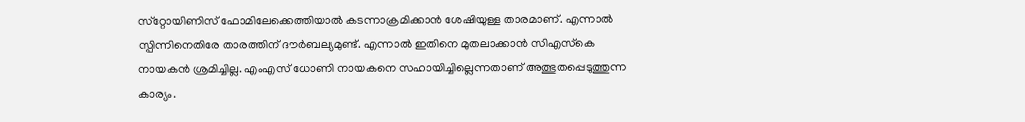സ്‌റ്റോയിണിസ് ഫോമിലേക്കെത്തിയാല്‍ കടന്നാക്രമിക്കാന്‍ ശേഷിയുള്ള താരമാണ്. എന്നാല്‍ സ്പിന്നിനെതിരേ താരത്തിന് ദൗര്‍ബല്യമുണ്ട്. എന്നാല്‍ ഇതിനെ മുതലാക്കാന്‍ സിഎസ്‌കെ നായകന്‍ ശ്രമിച്ചില്ല. എംഎസ് ധോണി നായകനെ സഹായിച്ചില്ലെന്നതാണ് അത്ഭുതപ്പെടുത്തുന്ന കാര്യം.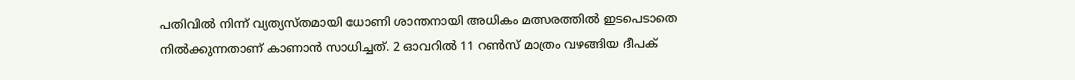പതിവില്‍ നിന്ന് വ്യത്യസ്തമായി ധോണി ശാന്തനായി അധികം മത്സരത്തില്‍ ഇടപെടാതെ നില്‍ക്കുന്നതാണ് കാണാന്‍ സാധിച്ചത്. 2 ഓവറില്‍ 11 റണ്‍സ് മാത്രം വഴങ്ങിയ ദീപക്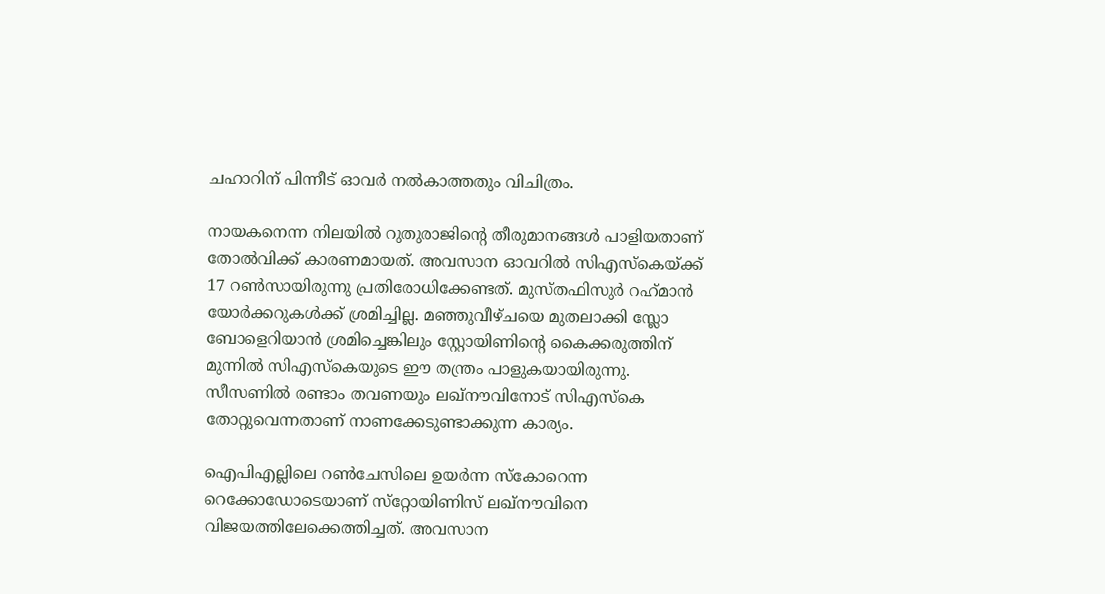ചഹാറിന് പിന്നീട് ഓവര്‍ നല്‍കാത്തതും വിചിത്രം.

നായകനെന്ന നിലയില്‍ റുതുരാജിന്റെ തീരുമാനങ്ങള്‍ പാളിയതാണ് തോല്‍വിക്ക് കാരണമായത്. അവസാന ഓവറില്‍ സിഎസ്‌കെയ്ക്ക് 17 റണ്‍സായിരുന്നു പ്രതിരോധിക്കേണ്ടത്. മുസ്തഫിസുര്‍ റഹ്‌മാന്‍ യോര്‍ക്കറുകള്‍ക്ക് ശ്രമിച്ചില്ല. മഞ്ഞുവീഴ്ചയെ മുതലാക്കി സ്ലോ ബോളെറിയാന്‍ ശ്രമിച്ചെങ്കിലും സ്റ്റോയിണിന്റെ കൈക്കരുത്തിന് മുന്നില്‍ സിഎസ്‌കെയുടെ ഈ തന്ത്രം പാളുകയായിരുന്നു. സീസണില്‍ രണ്ടാം തവണയും ലഖ്‌നൗവിനോട് സിഎസ്‌കെ തോറ്റുവെന്നതാണ് നാണക്കേടുണ്ടാക്കുന്ന കാര്യം.

ഐപിഎല്ലിലെ റണ്‍ചേസിലെ ഉയര്‍ന്ന സ്‌കോറെന്ന റെക്കോഡോടെയാണ് സ്‌റ്റോയിണിസ് ലഖ്‌നൗവിനെ വിജയത്തിലേക്കെത്തിച്ചത്. അവസാന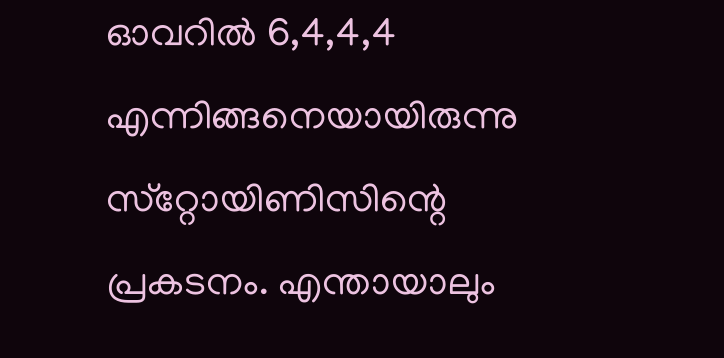ഓവറില്‍ 6,4,4,4 എന്നിങ്ങനെയായിരുന്നു സ്‌റ്റോയിണിസിന്റെ പ്രകടനം. എന്തായാലും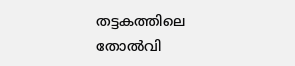തട്ടകത്തിലെ തോല്‍വി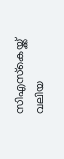സിഎസ്‌കെയ്ക്ക് വലിയ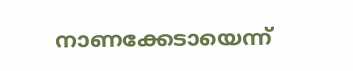നാണക്കേടായെന്ന്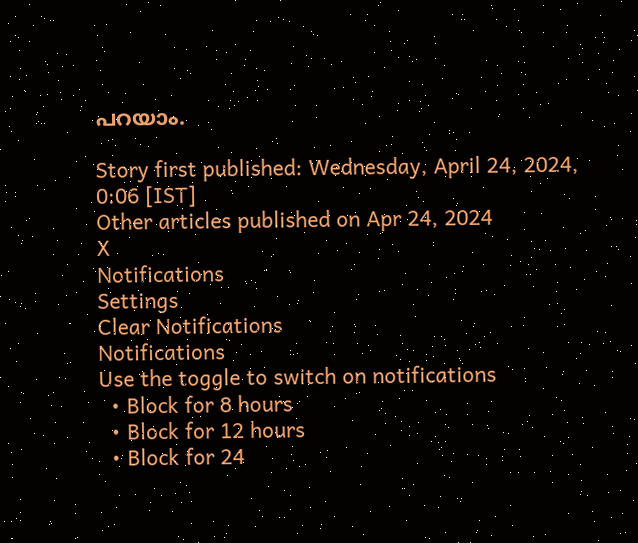പറയാം.

Story first published: Wednesday, April 24, 2024, 0:06 [IST]
Other articles published on Apr 24, 2024
X
Notifications
Settings
Clear Notifications
Notifications
Use the toggle to switch on notifications
  • Block for 8 hours
  • Block for 12 hours
  • Block for 24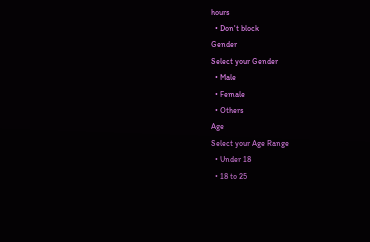hours
  • Don't block
Gender
Select your Gender
  • Male
  • Female
  • Others
Age
Select your Age Range
  • Under 18
  • 18 to 25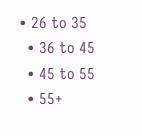• 26 to 35
  • 36 to 45
  • 45 to 55
  • 55+